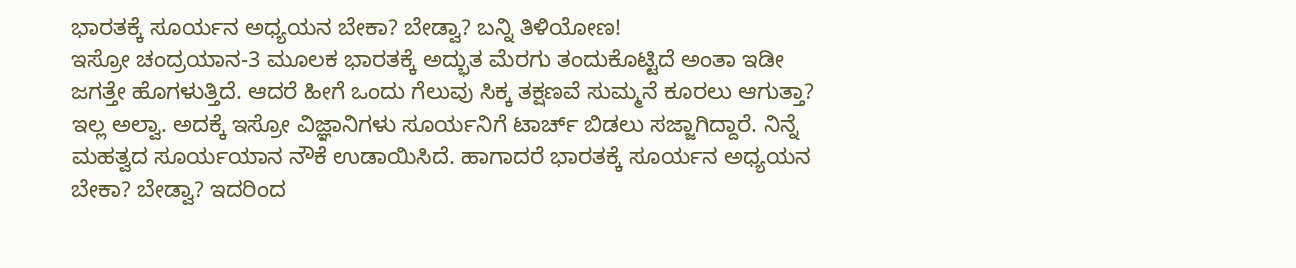ಭಾರತಕ್ಕೆ ಸೂರ್ಯನ ಅಧ್ಯಯನ ಬೇಕಾ? ಬೇಡ್ವಾ? ಬನ್ನಿ ತಿಳಿಯೋಣ!
ಇಸ್ರೋ ಚಂದ್ರಯಾನ-3 ಮೂಲಕ ಭಾರತಕ್ಕೆ ಅದ್ಭುತ ಮೆರಗು ತಂದುಕೊಟ್ಟಿದೆ ಅಂತಾ ಇಡೀ ಜಗತ್ತೇ ಹೊಗಳುತ್ತಿದೆ. ಆದರೆ ಹೀಗೆ ಒಂದು ಗೆಲುವು ಸಿಕ್ಕ ತಕ್ಷಣವೆ ಸುಮ್ಮನೆ ಕೂರಲು ಆಗುತ್ತಾ? ಇಲ್ಲ ಅಲ್ವಾ. ಅದಕ್ಕೆ ಇಸ್ರೋ ವಿಜ್ಞಾನಿಗಳು ಸೂರ್ಯನಿಗೆ ಟಾರ್ಚ್ ಬಿಡಲು ಸಜ್ಜಾಗಿದ್ದಾರೆ. ನಿನ್ನೆ ಮಹತ್ವದ ಸೂರ್ಯಯಾನ ನೌಕೆ ಉಡಾಯಿಸಿದೆ. ಹಾಗಾದರೆ ಭಾರತಕ್ಕೆ ಸೂರ್ಯನ ಅಧ್ಯಯನ ಬೇಕಾ? ಬೇಡ್ವಾ? ಇದರಿಂದ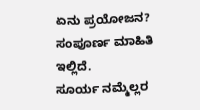ಏನು ಪ್ರಯೋಜನ? ಸಂಪೂರ್ಣ ಮಾಹಿತಿ ಇಲ್ಲಿದೆ.
ಸೂರ್ಯ ನಮ್ಮೆಲ್ಲರ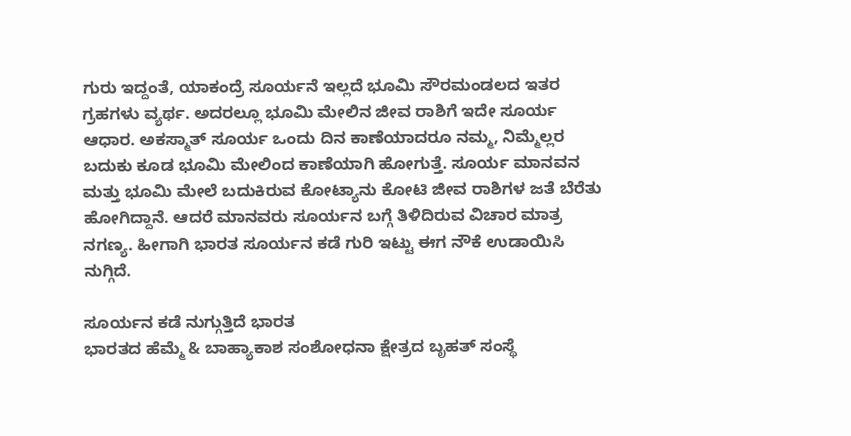ಗುರು ಇದ್ದಂತೆ, ಯಾಕಂದ್ರೆ ಸೂರ್ಯನೆ ಇಲ್ಲದೆ ಭೂಮಿ ಸೌರಮಂಡಲದ ಇತರ ಗ್ರಹಗಳು ವ್ಯರ್ಥ. ಅದರಲ್ಲೂ ಭೂಮಿ ಮೇಲಿನ ಜೀವ ರಾಶಿಗೆ ಇದೇ ಸೂರ್ಯ ಆಧಾರ. ಅಕಸ್ಮಾತ್ ಸೂರ್ಯ ಒಂದು ದಿನ ಕಾಣೆಯಾದರೂ ನಮ್ಮ, ನಿಮ್ಮೆಲ್ಲರ ಬದುಕು ಕೂಡ ಭೂಮಿ ಮೇಲಿಂದ ಕಾಣೆಯಾಗಿ ಹೋಗುತ್ತೆ. ಸೂರ್ಯ ಮಾನವನ ಮತ್ತು ಭೂಮಿ ಮೇಲೆ ಬದುಕಿರುವ ಕೋಟ್ಯಾನು ಕೋಟಿ ಜೀವ ರಾಶಿಗಳ ಜತೆ ಬೆರೆತು ಹೋಗಿದ್ದಾನೆ. ಆದರೆ ಮಾನವರು ಸೂರ್ಯನ ಬಗ್ಗೆ ತಿಳಿದಿರುವ ವಿಚಾರ ಮಾತ್ರ ನಗಣ್ಯ. ಹೀಗಾಗಿ ಭಾರತ ಸೂರ್ಯನ ಕಡೆ ಗುರಿ ಇಟ್ಟು ಈಗ ನೌಕೆ ಉಡಾಯಿಸಿ ನುಗ್ಗಿದೆ.

ಸೂರ್ಯನ ಕಡೆ ನುಗ್ಗುತ್ತಿದೆ ಭಾರತ
ಭಾರತದ ಹೆಮ್ಮೆ & ಬಾಹ್ಯಾಕಾಶ ಸಂಶೋಧನಾ ಕ್ಷೇತ್ರದ ಬೃಹತ್ ಸಂಸ್ಥೆ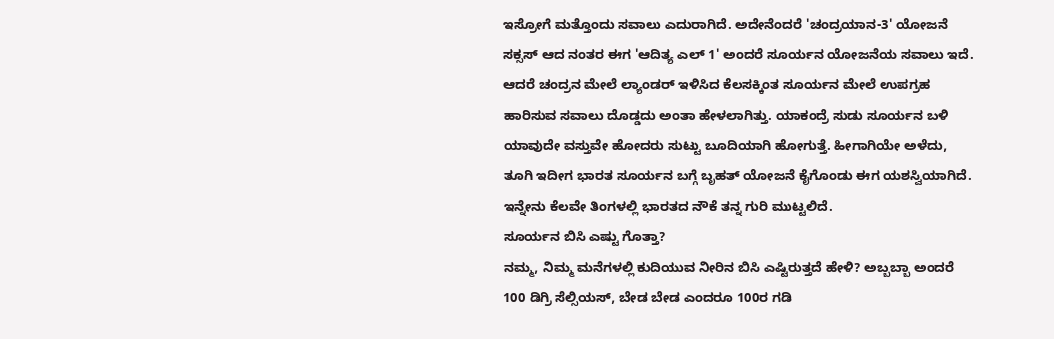ಇಸ್ರೋಗೆ ಮತ್ತೊಂದು ಸವಾಲು ಎದುರಾಗಿದೆ. ಅದೇನೆಂದರೆ 'ಚಂದ್ರಯಾನ-3' ಯೋಜನೆ ಸಕ್ಸಸ್ ಆದ ನಂತರ ಈಗ 'ಆದಿತ್ಯ ಎಲ್ 1' ಅಂದರೆ ಸೂರ್ಯನ ಯೋಜನೆಯ ಸವಾಲು ಇದೆ. ಆದರೆ ಚಂದ್ರನ ಮೇಲೆ ಲ್ಯಾಂಡರ್ ಇಳಿಸಿದ ಕೆಲಸಕ್ಕಿಂತ ಸೂರ್ಯನ ಮೇಲೆ ಉಪಗ್ರಹ ಹಾರಿಸುವ ಸವಾಲು ದೊಡ್ಡದು ಅಂತಾ ಹೇಳಲಾಗಿತ್ತು. ಯಾಕಂದ್ರೆ ಸುಡು ಸೂರ್ಯನ ಬಳಿ ಯಾವುದೇ ವಸ್ತುವೇ ಹೋದರು ಸುಟ್ಟು ಬೂದಿಯಾಗಿ ಹೋಗುತ್ತೆ. ಹೀಗಾಗಿಯೇ ಅಳೆದು, ತೂಗಿ ಇದೀಗ ಭಾರತ ಸೂರ್ಯನ ಬಗ್ಗೆ ಬೃಹತ್ ಯೋಜನೆ ಕೈಗೊಂಡು ಈಗ ಯಶಸ್ವಿಯಾಗಿದೆ. ಇನ್ನೇನು ಕೆಲವೇ ತಿಂಗಳಲ್ಲಿ ಭಾರತದ ನೌಕೆ ತನ್ನ ಗುರಿ ಮುಟ್ಟಲಿದೆ.
ಸೂರ್ಯನ ಬಿಸಿ ಎಷ್ಟು ಗೊತ್ತಾ?
ನಮ್ಮ, ನಿಮ್ಮ ಮನೆಗಳಲ್ಲಿ ಕುದಿಯುವ ನೀರಿನ ಬಿಸಿ ಎಷ್ಟಿರುತ್ತದೆ ಹೇಳಿ? ಅಬ್ಬಬ್ಬಾ ಅಂದರೆ 100 ಡಿಗ್ರಿ ಸೆಲ್ಸಿಯಸ್, ಬೇಡ ಬೇಡ ಎಂದರೂ 100ರ ಗಡಿ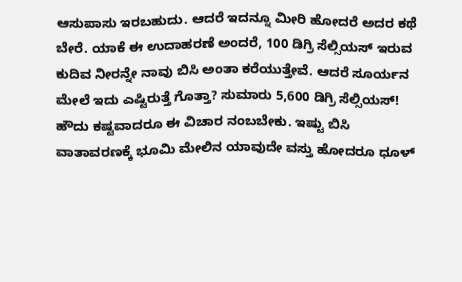ಆಸುಪಾಸು ಇರಬಹುದು. ಆದರೆ ಇದನ್ನೂ ಮೀರಿ ಹೋದರೆ ಅದರ ಕಥೆ ಬೇರೆ. ಯಾಕೆ ಈ ಉದಾಹರಣೆ ಅಂದರೆ, 100 ಡಿಗ್ರಿ ಸೆಲ್ಸಿಯಸ್ ಇರುವ ಕುದಿವ ನೀರನ್ನೇ ನಾವು ಬಿಸಿ ಅಂತಾ ಕರೆಯುತ್ತೇವೆ. ಆದರೆ ಸೂರ್ಯನ ಮೇಲೆ ಇದು ಎಷ್ಟಿರುತ್ತೆ ಗೊತ್ತಾ? ಸುಮಾರು 5,600 ಡಿಗ್ರಿ ಸೆಲ್ಸಿಯಸ್! ಹೌದು ಕಷ್ಟವಾದರೂ ಈ ವಿಚಾರ ನಂಬಬೇಕು. ಇಷ್ಟು ಬಿಸಿ ವಾತಾವರಣಕ್ಕೆ ಭೂಮಿ ಮೇಲಿನ ಯಾವುದೇ ವಸ್ತು ಹೋದರೂ ಧೂಳ್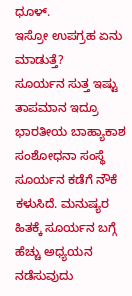ಧೂಳ್.
ಇಸ್ರೋ ಉಪಗ್ರಹ ಏನು ಮಾಡುತ್ತೆ?
ಸೂರ್ಯನ ಸುತ್ತ ಇಷ್ಟು ತಾಪಮಾನ ಇದ್ರೂ ಭಾರತೀಯ ಬಾಹ್ಯಾಕಾಶ ಸಂಶೋಧನಾ ಸಂಸ್ಥೆ ಸೂರ್ಯನ ಕಡೆಗೆ ನೌಕೆ ಕಳುಸಿದೆ. ಮನುಷ್ಯರ ಹಿತಕ್ಕೆ ಸೂರ್ಯನ ಬಗ್ಗೆ ಹೆಚ್ಚು ಅಧ್ಯಯನ ನಡೆಸುವುದು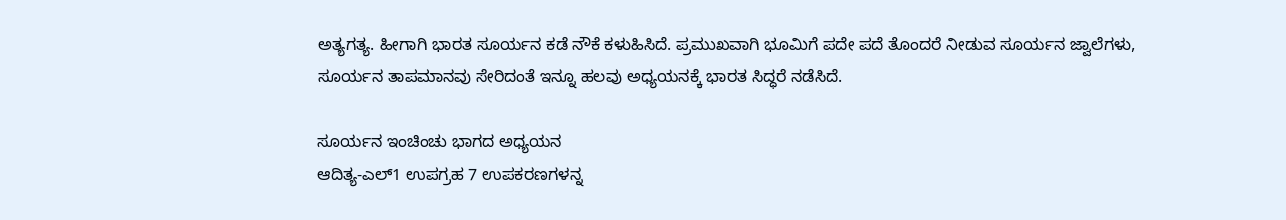ಅತ್ಯಗತ್ಯ. ಹೀಗಾಗಿ ಭಾರತ ಸೂರ್ಯನ ಕಡೆ ನೌಕೆ ಕಳುಹಿಸಿದೆ. ಪ್ರಮುಖವಾಗಿ ಭೂಮಿಗೆ ಪದೇ ಪದೆ ತೊಂದರೆ ನೀಡುವ ಸೂರ್ಯನ ಜ್ವಾಲೆಗಳು, ಸೂರ್ಯನ ತಾಪಮಾನವು ಸೇರಿದಂತೆ ಇನ್ನೂ ಹಲವು ಅಧ್ಯಯನಕ್ಕೆ ಭಾರತ ಸಿದ್ಧರೆ ನಡೆಸಿದೆ.

ಸೂರ್ಯನ ಇಂಚಿಂಚು ಭಾಗದ ಅಧ್ಯಯನ
ಆದಿತ್ಯ-ಎಲ್1 ಉಪಗ್ರಹ 7 ಉಪಕರಣಗಳನ್ನ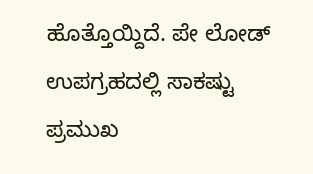ಹೊತ್ತೊಯ್ದಿದೆ. ಪೇ ಲೋಡ್ ಉಪಗ್ರಹದಲ್ಲಿ ಸಾಕಷ್ಟು ಪ್ರಮುಖ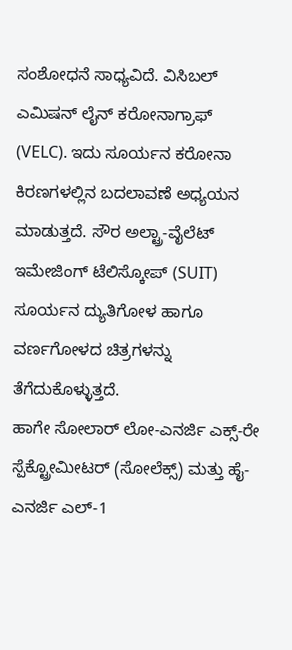ಸಂಶೋಧನೆ ಸಾಧ್ಯವಿದೆ. ವಿಸಿಬಲ್ ಎಮಿಷನ್ ಲೈನ್ ಕರೋನಾಗ್ರಾಫ್ (VELC). ಇದು ಸೂರ್ಯನ ಕರೋನಾ ಕಿರಣಗಳಲ್ಲಿನ ಬದಲಾವಣೆ ಅಧ್ಯಯನ ಮಾಡುತ್ತದೆ. ಸೌರ ಅಲ್ಟ್ರಾ-ವೈಲೆಟ್ ಇಮೇಜಿಂಗ್ ಟೆಲಿಸ್ಕೋಪ್ (SUIT) ಸೂರ್ಯನ ದ್ಯುತಿಗೋಳ ಹಾಗೂ ವರ್ಣಗೋಳದ ಚಿತ್ರಗಳನ್ನು ತೆಗೆದುಕೊಳ್ಳುತ್ತದೆ.
ಹಾಗೇ ಸೋಲಾರ್ ಲೋ-ಎನರ್ಜಿ ಎಕ್ಸ್-ರೇ ಸ್ಪೆಕ್ಟ್ರೋಮೀಟರ್ (ಸೋಲೆಕ್ಸ್) ಮತ್ತು ಹೈ-ಎನರ್ಜಿ ಎಲ್-1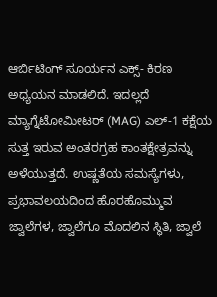ಆರ್ಬಿಟಿಂಗ್ ಸೂರ್ಯನ ಎಕ್ಸ್- ಕಿರಣ ಅಧ್ಯಯನ ಮಾಡಲಿದೆ. ಇದಲ್ಲದೆ ಮ್ಯಾಗ್ನೆಟೋಮೀಟರ್ (MAG) ಎಲ್-1 ಕಕ್ಷೆಯ ಸುತ್ತ ಇರುವ ಅಂತರಗ್ರಹ ಕಾಂತಕ್ಷೇತ್ರವನ್ನು ಅಳೆಯುತ್ತದೆ. ಉಷ್ಣತೆಯ ಸಮಸ್ಯೆಗಳು, ಪ್ರಭಾವಲಯದಿಂದ ಹೊರಹೊಮ್ಮುವ ಜ್ವಾಲೆಗಳ, ಜ್ವಾಲೆಗೂ ಮೊದಲಿನ ಸ್ಥಿತಿ, ಜ್ವಾಲೆ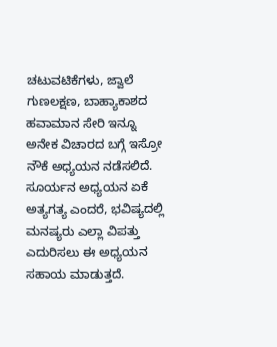ಚಟುವಟಿಕೆಗಳು, ಜ್ವಾಲೆ ಗುಣಲಕ್ಷಣ, ಬಾಹ್ಯಾಕಾಶದ ಹವಾಮಾನ ಸೇರಿ ಇನ್ನೂ ಅನೇಕ ವಿಚಾರದ ಬಗ್ಗೆ ಇಸ್ರೋ ನೌಕೆ ಅಧ್ಯಯನ ನಡೆಸಲಿದೆ.
ಸೂರ್ಯನ ಅಧ್ಯಯನ ಏಕೆ ಅತ್ಯಗತ್ಯ ಎಂದರೆ, ಭವಿಷ್ಯದಲ್ಲಿ ಮನಷ್ಯರು ಎಲ್ಲಾ ವಿಪತ್ತು ಎದುರಿಸಲು ಈ ಅಧ್ಯಯನ ಸಹಾಯ ಮಾಡುತ್ತದೆ.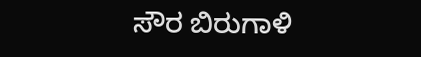ಸೌರ ಬಿರುಗಾಳಿ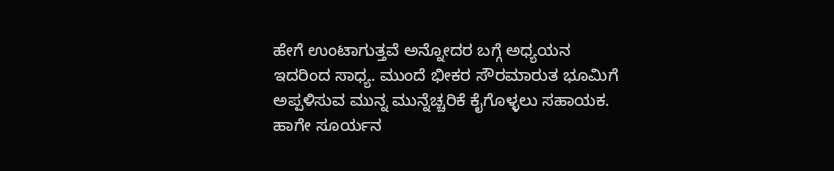ಹೇಗೆ ಉಂಟಾಗುತ್ತವೆ ಅನ್ನೋದರ ಬಗ್ಗೆ ಅಧ್ಯಯನ ಇದರಿಂದ ಸಾಧ್ಯ. ಮುಂದೆ ಭೀಕರ ಸೌರಮಾರುತ ಭೂಮಿಗೆ ಅಪ್ಪಳಿಸುವ ಮುನ್ನ ಮುನ್ನೆಚ್ಚರಿಕೆ ಕೈಗೊಳ್ಳಲು ಸಹಾಯಕ. ಹಾಗೇ ಸೂರ್ಯನ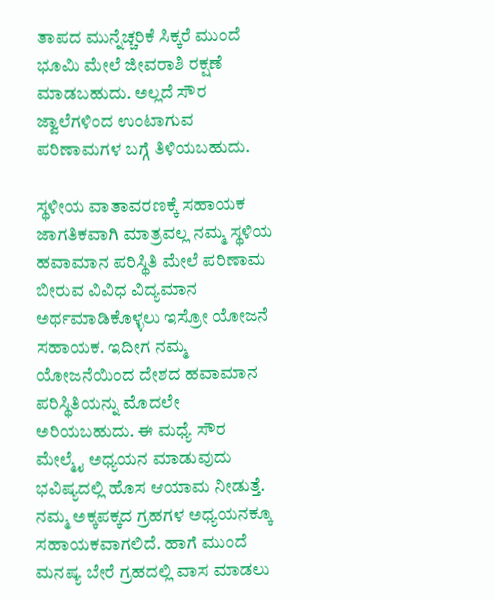ತಾಪದ ಮುನ್ನೆಚ್ಚರಿಕೆ ಸಿಕ್ಕರೆ ಮುಂದೆ ಭೂಮಿ ಮೇಲೆ ಜೀವರಾಶಿ ರಕ್ಷಣೆ ಮಾಡಬಹುದು. ಅಲ್ಲದೆ ಸೌರ ಜ್ವಾಲೆಗಳಿಂದ ಉಂಟಾಗುವ ಪರಿಣಾಮಗಳ ಬಗ್ಗೆ ತಿಳಿಯಬಹುದು.

ಸ್ಥಳೀಯ ವಾತಾವರಣಕ್ಕೆ ಸಹಾಯಕ
ಜಾಗತಿಕವಾಗಿ ಮಾತ್ರವಲ್ಲ ನಮ್ಮ ಸ್ಥಳಿಯ ಹವಾಮಾನ ಪರಿಸ್ಥಿತಿ ಮೇಲೆ ಪರಿಣಾಮ ಬೀರುವ ವಿವಿಧ ವಿದ್ಯಮಾನ ಅರ್ಥಮಾಡಿಕೊಳ್ಳಲು ಇಸ್ರೋ ಯೋಜನೆ ಸಹಾಯಕ. ಇದೀಗ ನಮ್ಮ ಯೋಜನೆಯಿಂದ ದೇಶದ ಹವಾಮಾನ ಪರಿಸ್ಥಿತಿಯನ್ನು ಮೊದಲೇ ಅರಿಯಬಹುದು. ಈ ಮಧ್ಯೆ ಸೌರ ಮೇಲ್ಮೈ ಅಧ್ಯಯನ ಮಾಡುವುದು ಭವಿಷ್ಯದಲ್ಲಿ ಹೊಸ ಆಯಾಮ ನೀಡುತ್ತೆ. ನಮ್ಮ ಅಕ್ಕಪಕ್ಕದ ಗ್ರಹಗಳ ಅಧ್ಯಯನಕ್ಕೂ ಸಹಾಯಕವಾಗಲಿದೆ. ಹಾಗೆ ಮುಂದೆ ಮನಷ್ಯ ಬೇರೆ ಗ್ರಹದಲ್ಲಿ ವಾಸ ಮಾಡಲು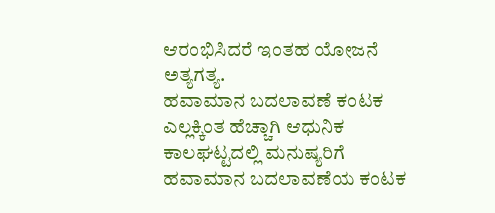ಆರಂಭಿಸಿದರೆ ಇಂತಹ ಯೋಜನೆ ಅತ್ಯಗತ್ಯ.
ಹವಾಮಾನ ಬದಲಾವಣೆ ಕಂಟಕ
ಎಲ್ಲಕ್ಕಿಂತ ಹೆಚ್ಚಾಗಿ ಆಧುನಿಕ ಕಾಲಘಟ್ಟದಲ್ಲಿ ಮನುಷ್ಯರಿಗೆ ಹವಾಮಾನ ಬದಲಾವಣೆಯ ಕಂಟಕ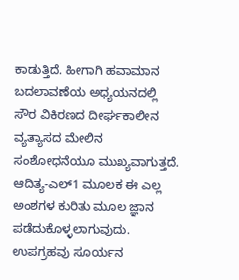ಕಾಡುತ್ತಿದೆ. ಹೀಗಾಗಿ ಹವಾಮಾನ ಬದಲಾವಣೆಯ ಅಧ್ಯಯನದಲ್ಲಿ ಸೌರ ವಿಕಿರಣದ ದೀರ್ಘಕಾಲೀನ ವ್ಯತ್ಯಾಸದ ಮೇಲಿನ ಸಂಶೋಧನೆಯೂ ಮುಖ್ಯವಾಗುತ್ತದೆ. ಆದಿತ್ಯ-ಎಲ್1 ಮೂಲಕ ಈ ಎಲ್ಲ ಅಂಶಗಳ ಕುರಿತು ಮೂಲ ಜ್ಞಾನ ಪಡೆದುಕೊಳ್ಳಲಾಗುವುದು. ಉಪಗ್ರಹವು ಸೂರ್ಯನ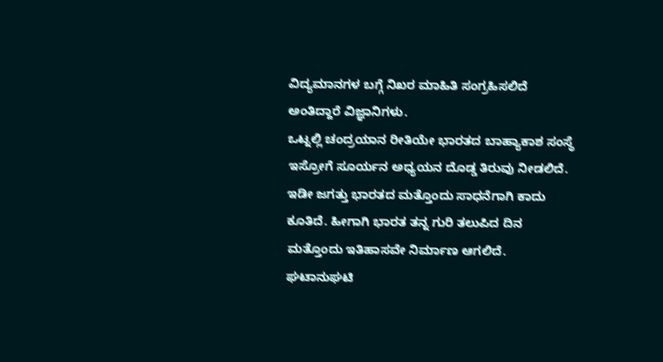ವಿದ್ಯಮಾನಗಳ ಬಗ್ಗೆ ನಿಖರ ಮಾಹಿತಿ ಸಂಗ್ರಹಿಸಲಿದೆ ಅಂತಿದ್ದಾರೆ ವಿಜ್ಞಾನಿಗಳು.
ಒಟ್ನಲ್ಲಿ ಚಂದ್ರಯಾನ ರೀತಿಯೇ ಭಾರತದ ಬಾಹ್ಯಾಕಾಶ ಸಂಸ್ಥೆ ಇಸ್ರೋಗೆ ಸೂರ್ಯನ ಅಧ್ಯಯನ ದೊಡ್ಡ ತಿರುವು ನೀಡಲಿದೆ. ಇಡೀ ಜಗತ್ತು ಭಾರತದ ಮತ್ತೊಂದು ಸಾಧನೆಗಾಗಿ ಕಾದು ಕೂತಿದೆ. ಹೀಗಾಗಿ ಭಾರತ ತನ್ನ ಗುರಿ ತಲುಪಿದ ದಿನ ಮತ್ತೊಂದು ಇತಿಹಾಸವೇ ನಿರ್ಮಾಣ ಆಗಲಿದೆ. ಘಟಾನುಘಟಿ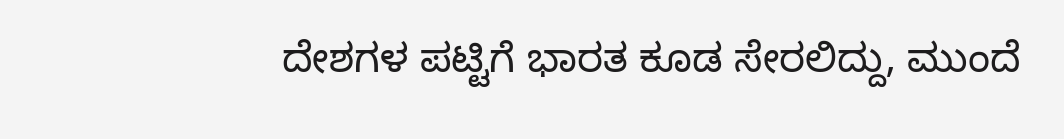ದೇಶಗಳ ಪಟ್ಟಿಗೆ ಭಾರತ ಕೂಡ ಸೇರಲಿದ್ದು, ಮುಂದೆ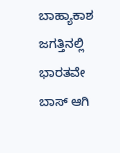ಬಾಹ್ಯಾಕಾಶ ಜಗತ್ತಿನಲ್ಲಿ ಭಾರತವೇ ಬಾಸ್ ಆಗಿ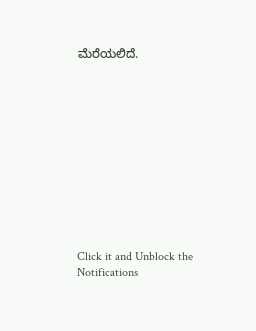ಮೆರೆಯಲಿದೆ.












Click it and Unblock the Notifications